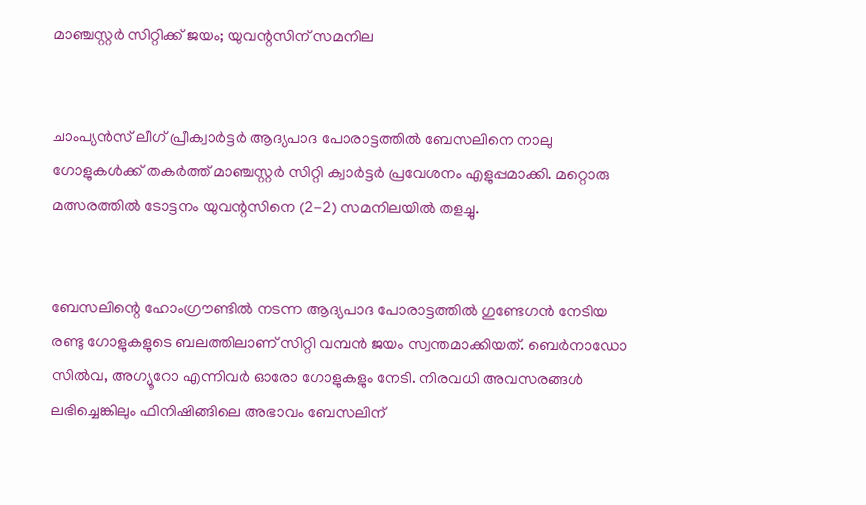മാഞ്ചസ്റ്റര്‍ സിറ്റിക്ക് ജയം; യുവന്റസിന് സമനില


ചാംപ്യന്‍സ് ലീഗ് പ്രീക്വാര്‍ട്ടര്‍ ആദ്യപാദ പോരാട്ടത്തില്‍ ബേസലിനെ നാലു ഗോളുകള്‍ക്ക് തകര്‍ത്ത് മാഞ്ചസ്റ്റര്‍ സിറ്റി ക്വാര്‍ട്ടര്‍ പ്രവേശനം എളുപ്പമാക്കി. മറ്റൊരു മത്സരത്തില്‍ ടോട്ടനം യുവന്റസിനെ (2-2) സമനിലയില്‍ തളച്ചു.


ബേസലിന്റെ ഹോംഗ്രൗണ്ടില്‍ നടന്ന ആദ്യപാദ പോരാട്ടത്തില്‍ ഗുണ്ടേഗന്‍ നേടിയ രണ്ടു ഗോളുകളുടെ ബലത്തിലാണ് സിറ്റി വമ്പന്‍ ജയം സ്വന്തമാക്കിയത്. ബെര്‍നാഡോ സില്‍വ, അഗ്യൂറോ എന്നിവര്‍ ഓരോ ഗോളുകളും നേടി. നിരവധി അവസരങ്ങള്‍ ലഭിച്ചെങ്കിലും ഫിനിഷിങ്ങിലെ അഭാവം ബേസലിന്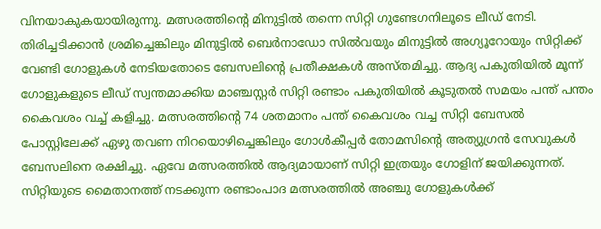വിനയാകുകയായിരുന്നു. മത്സരത്തിന്റെ മിനുട്ടില്‍ തന്നെ സിറ്റി ഗുണ്ടേഗനിലൂടെ ലീഡ് നേടി. തിരിച്ചടിക്കാന്‍ ശ്രമിച്ചെങ്കിലും മിനുട്ടില്‍ ബെര്‍നാഡോ സില്‍വയും മിനുട്ടില്‍ അഗ്യൂറോയും സിറ്റിക്ക് വേണ്ടി ഗോളുകള്‍ നേടിയതോടെ ബേസലിന്റെ പ്രതീക്ഷകള്‍ അസ്തമിച്ചു. ആദ്യ പകുതിയില്‍ മൂന്ന് ഗോളുകളുടെ ലീഡ് സ്വന്തമാക്കിയ മാഞ്ചസ്റ്റര്‍ സിറ്റി രണ്ടാം പകുതിയില്‍ കൂടുതല്‍ സമയം പന്ത് പന്തം കൈവശം വച്ച് കളിച്ചു. മത്സരത്തിന്റെ 74 ശതമാനം പന്ത് കൈവശം വച്ച സിറ്റി ബേസല്‍ പോസ്റ്റിലേക്ക് ഏഴു തവണ നിറയൊഴിച്ചെങ്കിലും ഗോള്‍കീപ്പര്‍ തോമസിന്റെ അത്യുഗ്രന്‍ സേവുകള്‍ ബേസലിനെ രക്ഷിച്ചു. ഏവേ മത്സരത്തില്‍ ആദ്യമായാണ് സിറ്റി ഇത്രയും ഗോളിന് ജയിക്കുന്നത്. സിറ്റിയുടെ മൈതാനത്ത് നടക്കുന്ന രണ്ടാംപാദ മത്സരത്തില്‍ അഞ്ചു ഗോളുകള്‍ക്ക്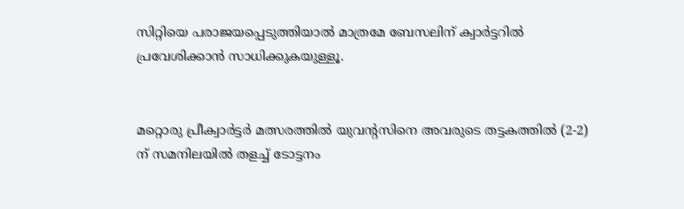സിറ്റിയെ പരാജയപ്പെടുത്തിയാല്‍ മാത്രമേ ബേസലിന് ക്വാര്‍ട്ടറില്‍ പ്രവേശിക്കാന്‍ സാധിക്കുകയുള്ളൂ.


മറ്റൊരു പ്രീക്വാര്‍ട്ടര്‍ മത്സരത്തില്‍ യുവന്റസിനെ അവരുടെ തട്ടകത്തില്‍ (2-2) ന് സമനിലയില്‍ തളച്ച് ടോട്ടനം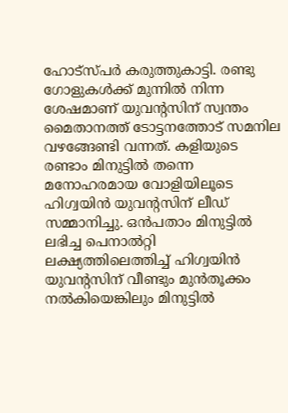ഹോട്‌സ്പര്‍ കരുത്തുകാട്ടി. രണ്ടു ഗോളുകള്‍ക്ക് മുന്നില്‍ നിന്ന ശേഷമാണ് യുവന്റസിന് സ്വന്തം മൈതാനത്ത് ടോട്ടനത്തോട് സമനില വഴങ്ങേണ്ടി വന്നത്. കളിയുടെ രണ്ടാം മിനുട്ടില്‍ തന്നെ മനോഹരമായ വോളിയിലൂടെ ഹിഗ്വയിന്‍ യുവന്റസിന് ലീഡ് സമ്മാനിച്ചു. ഒന്‍പതാം മിനുട്ടില്‍ ലഭിച്ച പെനാല്‍റ്റി ലക്ഷ്യത്തിലെത്തിച്ച് ഹിഗ്വയിന്‍ യുവന്റസിന് വീണ്ടും മുന്‍തൂക്കം നല്‍കിയെങ്കിലും മിനുട്ടില്‍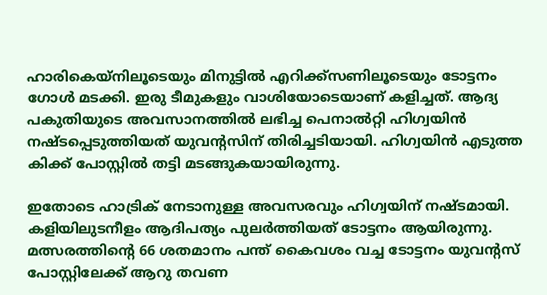ഹാരികെയ്‌നിലൂടെയും മിനുട്ടില്‍ എറിക്ക്‌സണിലൂടെയും ടോട്ടനം ഗോള്‍ മടക്കി. ഇരു ടീമുകളും വാശിയോടെയാണ് കളിച്ചത്. ആദ്യ പകുതിയുടെ അവസാനത്തില്‍ ലഭിച്ച പെനാല്‍റ്റി ഹിഗ്വയിന്‍ നഷ്ടപ്പെടുത്തിയത് യുവന്റസിന് തിരിച്ചടിയായി. ഹിഗ്വയിന്‍ എടുത്ത കിക്ക് പോസ്റ്റില്‍ തട്ടി മടങ്ങുകയായിരുന്നു.

ഇതോടെ ഹാട്രിക് നേടാനുള്ള അവസരവും ഹിഗ്വയിന് നഷ്ടമായി. കളിയിലുടനീളം ആദിപത്യം പുലര്‍ത്തിയത് ടോട്ടനം ആയിരുന്നു. മത്സരത്തിന്റെ 66 ശതമാനം പന്ത് കൈവശം വച്ച ടോട്ടനം യുവന്റസ് പോസ്റ്റിലേക്ക് ആറു തവണ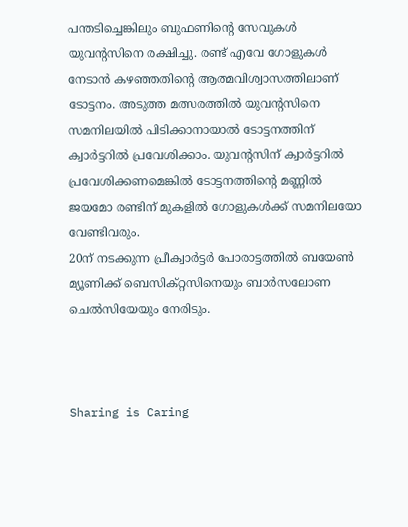പന്തടിച്ചെങ്കിലും ബുഫണിന്റെ സേവുകള്‍ യുവന്റസിനെ രക്ഷിച്ചു. രണ്ട് എവേ ഗോളുകള്‍ നേടാന്‍ കഴഞ്ഞതിന്റെ ആത്മവിശ്വാസത്തിലാണ് ടോട്ടനം. അടുത്ത മത്സരത്തില്‍ യുവന്റസിനെ സമനിലയില്‍ പിടിക്കാനായാല്‍ ടോട്ടനത്തിന് ക്വാര്‍ട്ടറില്‍ പ്രവേശിക്കാം. യുവന്റസിന് ക്വാര്‍ട്ടറില്‍ പ്രവേശിക്കണമെങ്കില്‍ ടോട്ടനത്തിന്റെ മണ്ണില്‍ ജയമോ രണ്ടിന് മുകളില്‍ ഗോളുകള്‍ക്ക് സമനിലയോ വേണ്ടിവരും.
20ന് നടക്കുന്ന പ്രീക്വാര്‍ട്ടര്‍ പോരാട്ടത്തില്‍ ബയേണ്‍ മ്യൂണിക്ക് ബെസിക്റ്റസിനെയും ബാര്‍സലോണ ചെല്‍സിയേയും നേരിടും.



Sharing is Caring